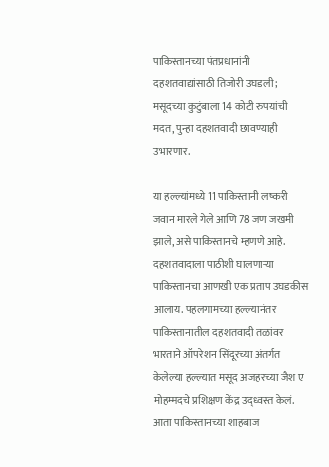पाकिस्तानच्या पंतप्रधानांनी दहशतवाद्यांसाठी तिजोरी उघडली; मसूदच्या कुटुंबाला 14 कोटी रुपयांची मदत, पुन्हा दहशतवादी छावण्याही उभारणार.

या हल्ल्यांमध्ये 11 पाकिस्तानी लष्करी जवान मारले गेले आणि 78 जण जखमी झाले, असे पाकिस्तानचे म्हणणे आहे. दहशतवादाला पाठीशी घालणाऱ्या पाकिस्तानचा आणखी एक प्रताप उघडकीस आलाय. पहलगामच्या हल्ल्यानंतर पाकिस्तानातील दहशतवादी तळांवर भारताने ऑपरेशन सिंदूरच्या अंतर्गत केलेल्या हल्ल्यात मसूद अजहरच्या जैश ए मोहम्मदचे प्रशिक्षण केंद्र उद्ध्वस्त केलं. आता पाकिस्तानच्या शाहबाज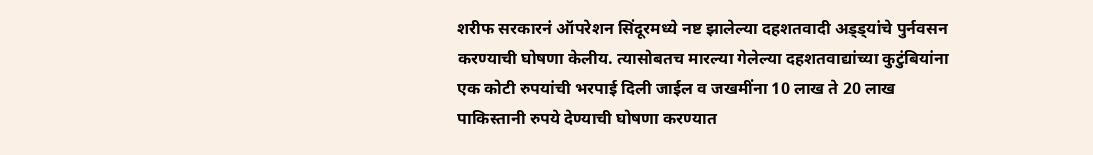शरीफ सरकारनं ऑपरेशन सिंदूरमध्ये नष्ट झालेल्या दहशतवादी अड्ड्यांचे पुर्नवसन करण्याची घोषणा केलीय. त्यासोबतच मारल्या गेलेल्या दहशतवाद्यांच्या कुटुंबियांना एक कोटी रुपयांची भरपाई दिली जाईल व जखमींना 10 लाख ते 20 लाख पाकिस्तानी रुपये देण्याची घोषणा करण्यात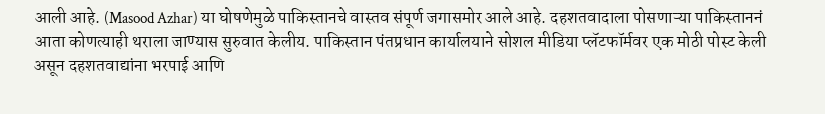आली आहे. (Masood Azhar) या घोषणेमुळे पाकिस्तानचे वास्तव संपूर्ण जगासमोर आले आहे. दहशतवादाला पोसणाऱ्या पाकिस्ताननं आता कोणत्याही थराला जाण्यास सुरुवात केलीय. पाकिस्तान पंतप्रधान कार्यालयाने सोशल मीडिया प्लॅटफॉर्मवर एक मोठी पोस्ट केली असून दहशतवाद्यांना भरपाई आणि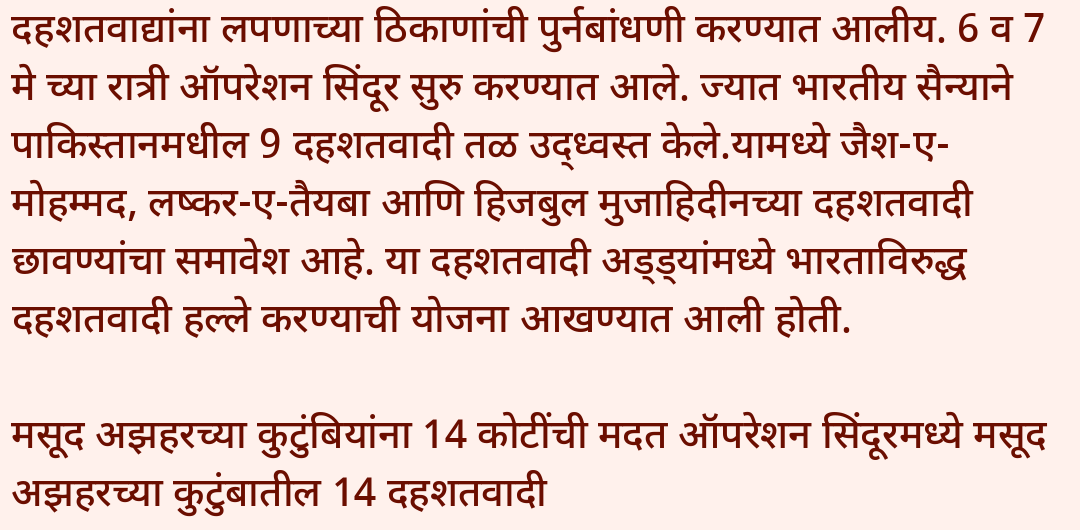दहशतवाद्यांना लपणाच्या ठिकाणांची पुर्नबांधणी करण्यात आलीय. 6 व 7 मे च्या रात्री ऑपरेशन सिंदूर सुरु करण्यात आले. ज्यात भारतीय सैन्याने पाकिस्तानमधील 9 दहशतवादी तळ उद्ध्वस्त केले.यामध्ये जैश-ए-मोहम्मद, लष्कर-ए-तैयबा आणि हिजबुल मुजाहिदीनच्या दहशतवादी छावण्यांचा समावेश आहे. या दहशतवादी अड्ड्यांमध्ये भारताविरुद्ध दहशतवादी हल्ले करण्याची योजना आखण्यात आली होती.

मसूद अझहरच्या कुटुंबियांना 14 कोटींची मदत ऑपरेशन सिंदूरमध्ये मसूद अझहरच्या कुटुंबातील 14 दहशतवादी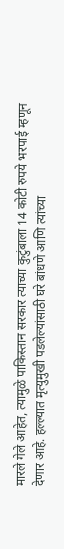मारले गेले आहेत, त्यामुळे पाकिस्तान सरकार त्याच्या कुटुंबाला 14 कोटी रुपये भरपाई म्हणून देणार आहे. हल्ल्यात मृत्युमुखी पडलेल्यांसाठी घरे बांधणे आणि त्यांच्या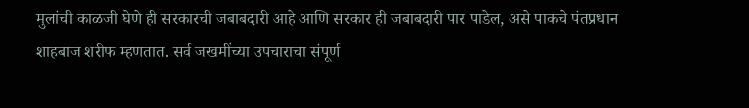मुलांची काळजी घेणे ही सरकारची जबाबदारी आहे आणि सरकार ही जबाबदारी पार पाडेल, असे पाकचे पंतप्रधान शाहबाज शरीफ म्हणतात. सर्व जखमींच्या उपचाराचा संपूर्ण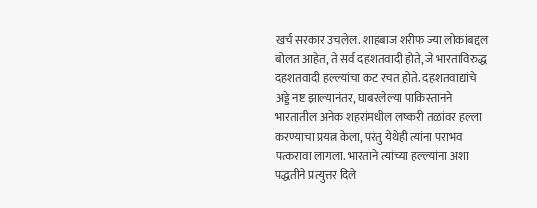खर्च सरकार उचलेल. शाहबाज शरीफ ज्या लोकांबद्दल बोलत आहेत, ते सर्व दहशतवादी होते, जे भारताविरुद्ध दहशतवादी हल्ल्यांचा कट रचत होते. दहशतवाद्यांचे अड्डे नष्ट झाल्यानंतर, घाबरलेल्या पाकिस्तानने भारतातील अनेक शहरांमधील लष्करी तळांवर हल्ला करण्याचा प्रयत्न केला, परंतु येथेही त्यांना पराभव पत्करावा लागला. भारताने त्यांच्या हल्ल्यांना अशा पद्धतीने प्रत्युत्तर दिले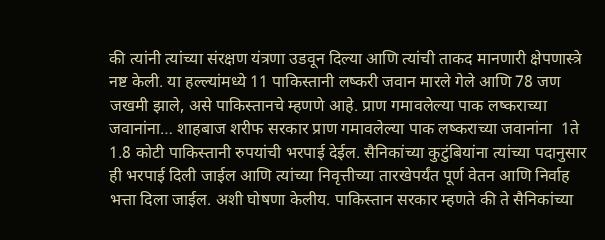की त्यांनी त्यांच्या संरक्षण यंत्रणा उडवून दिल्या आणि त्यांची ताकद मानणारी क्षेपणास्त्रे नष्ट केली. या हल्ल्यांमध्ये 11 पाकिस्तानी लष्करी जवान मारले गेले आणि 78 जण जखमी झाले, असे पाकिस्तानचे म्हणणे आहे. प्राण गमावलेल्या पाक लष्कराच्या जवानांना… शाहबाज शरीफ सरकार प्राण गमावलेल्या पाक लष्कराच्या जवानांना  1ते 1.8 कोटी पाकिस्तानी रुपयांची भरपाई देईल. सैनिकांच्या कुटुंबियांना त्यांच्या पदानुसार ही भरपाई दिली जाईल आणि त्यांच्या निवृत्तीच्या तारखेपर्यंत पूर्ण वेतन आणि निर्वाह भत्ता दिला जाईल. अशी घोषणा केलीय. पाकिस्तान सरकार म्हणते की ते सैनिकांच्या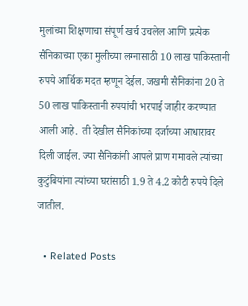मुलांच्या शिक्षणाचा संपूर्ण खर्च उचलेल आणि प्रत्येक सैनिकाच्या एका मुलीच्या लग्नासाठी 10 लाख पाकिस्तानी रुपये आर्थिक मदत म्हणून देईल. जखमी सैनिकांना 20 ते 50 लाख पाकिस्तानी रुपयांची भरपाई जाहीर करण्यात आली आहे.  ती देखील सैनिकांच्या दर्जाच्या आधारावर दिली जाईल. ज्या सैनिकांनी आपले प्राण गमावले त्यांच्या कुटुंबियांना त्यांच्या घरांसाठी 1.9 ते 4.2 कोटी रुपये दिले जातील.

  • Related Posts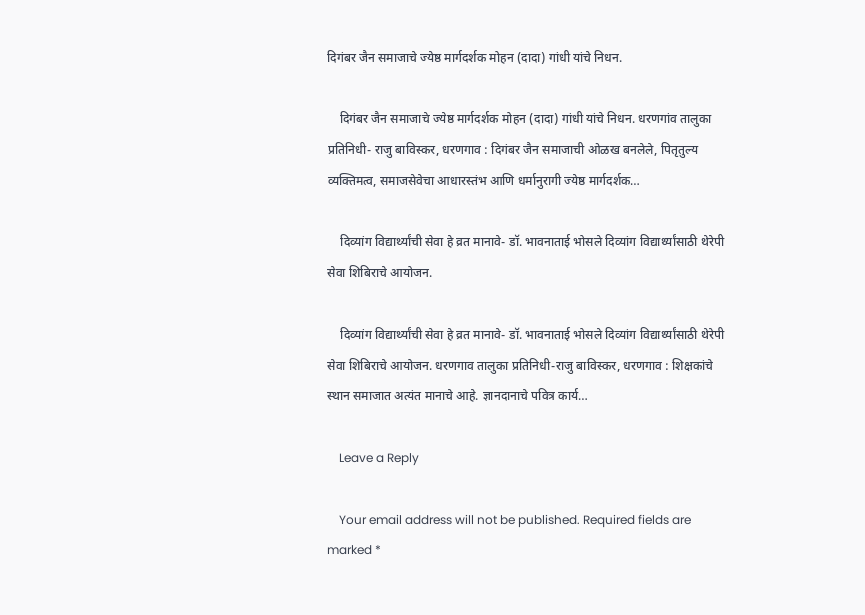दिगंबर जैन समाजाचे ज्येष्ठ मार्गदर्शक मोहन (दादा) गांधी यांचे निधन.

    दिगंबर जैन समाजाचे ज्येष्ठ मार्गदर्शक मोहन (दादा) गांधी यांचे निधन. धरणगांव तालुका प्रतिनिधी- राजु बाविस्कर, धरणगाव : दिगंबर जैन समाजाची ओळख बनलेले, पितृतुल्य व्यक्तिमत्व, समाजसेवेचा आधारस्तंभ आणि धर्मानुरागी ज्येष्ठ मार्गदर्शक…

    दिव्यांग विद्यार्थ्यांची सेवा हे व्रत मानावे- डॉ. भावनाताई भोसले दिव्यांग विद्यार्थ्यांसाठी थेरेपी सेवा शिबिराचे आयोजन.

    दिव्यांग विद्यार्थ्यांची सेवा हे व्रत मानावे- डॉ. भावनाताई भोसले दिव्यांग विद्यार्थ्यांसाठी थेरेपी सेवा शिबिराचे आयोजन. धरणगाव तालुका प्रतिनिधी-राजु बाविस्कर, धरणगाव : शिक्षकांचे स्थान समाजात अत्यंत मानाचे आहे. ज्ञानदानाचे पवित्र कार्य…

    Leave a Reply

    Your email address will not be published. Required fields are marked *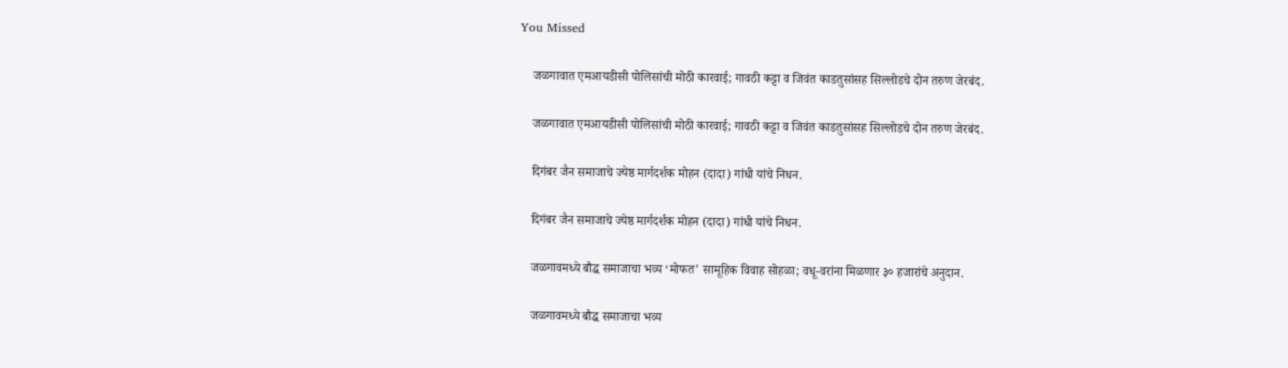You Missed

    जळगावात एमआयडीसी पोलिसांची मोठी कारवाई; गावठी कट्टा व जिवंत काडतुसांसह सिल्लोडचे दोन तरुण जेरबंद.

    जळगावात एमआयडीसी पोलिसांची मोठी कारवाई; गावठी कट्टा व जिवंत काडतुसांसह सिल्लोडचे दोन तरुण जेरबंद.

    दिगंबर जैन समाजाचे ज्येष्ठ मार्गदर्शक मोहन (दादा) गांधी यांचे निधन.

    दिगंबर जैन समाजाचे ज्येष्ठ मार्गदर्शक मोहन (दादा) गांधी यांचे निधन.

    जळगावमध्ये बौद्ध समाजाचा भव्य ‘मोफत’ सामूहिक विवाह सोहळा; वधू-वरांना मिळणार ३० हजारांचे अनुदान.

    जळगावमध्ये बौद्ध समाजाचा भव्य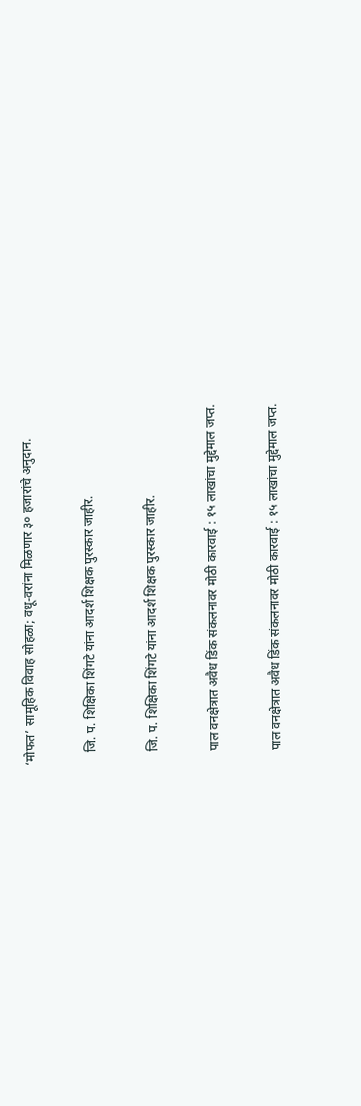‘मोफत’ सामूहिक विवाह सोहळा; वधू-वरांना मिळणार ३० हजारांचे अनुदान.

    जि. प. शिक्षिका शिंगटे यांना आदर्श शिक्षक पुरस्कार जाहीर.

    जि. प. शिक्षिका शिंगटे यांना आदर्श शिक्षक पुरस्कार जाहीर.

    पाल वनक्षेत्रात अवैध डिंक संकलनावर मोठी कारवाई : १५ लाखांचा मुद्देमाल जप्त.

    पाल वनक्षेत्रात अवैध डिंक संकलनावर मोठी कारवाई : १५ लाखांचा मुद्देमाल जप्त.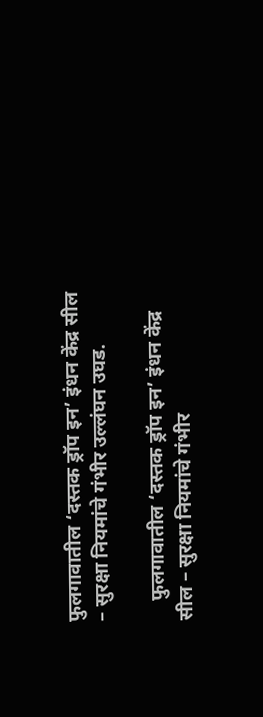फुलगावातील ‘दस्तक ड्रॉप इन’ इंधन केंद्र सील – सुरक्षा नियमांचे गंभीर उल्लंघन उघड.

    फुलगावातील ‘दस्तक ड्रॉप इन’ इंधन केंद्र सील – सुरक्षा नियमांचे गंभीर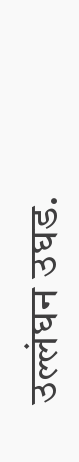उल्लंघन उघड.